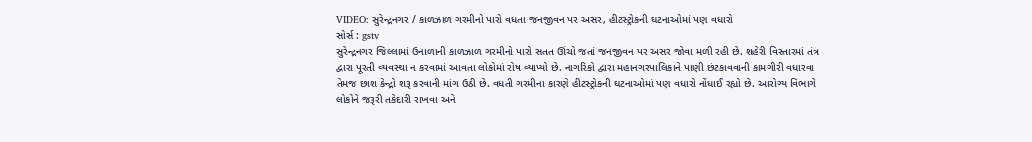VIDEO: સુરેન્દ્રનગર / કાળઝાળ ગરમીનો પારો વધતા જનજીવન પર અસર, હીટસ્ટ્રોકની ઘટનાઓમાં પણ વધારો
સોર્સ : gstv
સુરેન્દ્રનગર જિલ્લામાં ઉનાળાની કાળઝાળ ગરમીનો પારો સતત ઊંચો જતાં જનજીવન પર અસર જોવા મળી રહી છે. શહેરી વિસ્તારમાં તંત્ર દ્વારા પૂરતી વ્યવસ્થા ન કરવામાં આવતા લોકોમાં રોષ વ્યાપ્યો છે. નાગરિકો દ્વારા મહાનગરપાલિકાને પાણી છંટકાવવાની કામગીરી વધારવા તેમજ છાશ કેન્દ્રો શરૂ કરવાની માંગ ઉઠી છે. વધતી ગરમીના કારણે હીટસ્ટ્રોકની ઘટનાઓમાં પણ વધારો નોંધાઈ રહ્યો છે. આરોગ્ય વિભાગે લોકોને જરૂરી તકેદારી રાખવા અને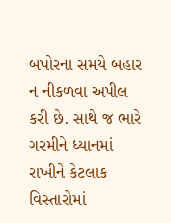બપોરના સમયે બહાર ન નીકળવા અપીલ કરી છે. સાથે જ ભારે ગરમીને ધ્યાનમાં રાખીને કેટલાક વિસ્તારોમાં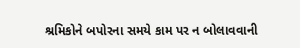શ્રમિકોને બપોરના સમયે કામ પર ન બોલાવવાની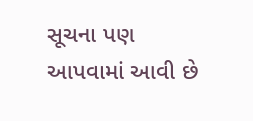સૂચના પણ આપવામાં આવી છે